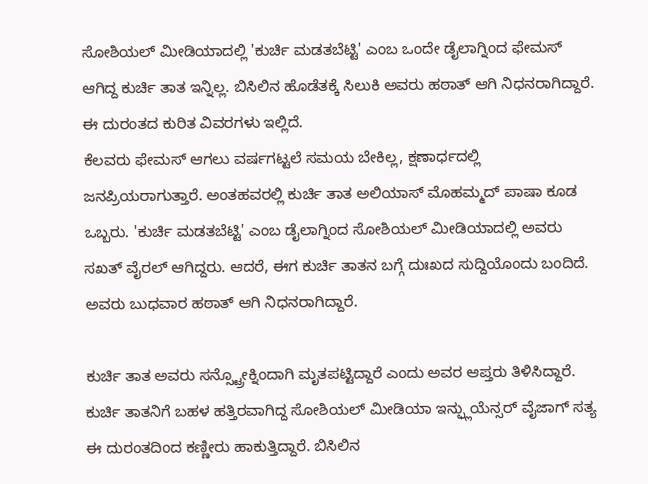ಸೋಶಿಯಲ್ ಮೀಡಿಯಾದಲ್ಲಿ 'ಕುರ್ಚಿ ಮಡತಬೆಟ್ಟಿ' ಎಂಬ ಒಂದೇ ಡೈಲಾಗ್ನಿಂದ ಫೇಮಸ್ ಆಗಿದ್ದ ಕುರ್ಚಿ ತಾತ ಇನ್ನಿಲ್ಲ. ಬಿಸಿಲಿನ ಹೊಡೆತಕ್ಕೆ ಸಿಲುಕಿ ಅವರು ಹಠಾತ್ ಆಗಿ ನಿಧನರಾಗಿದ್ದಾರೆ. ಈ ದುರಂತದ ಕುರಿತ ವಿವರಗಳು ಇಲ್ಲಿದೆ.
ಕೆಲವರು ಫೇಮಸ್ ಆಗಲು ವರ್ಷಗಟ್ಟಲೆ ಸಮಯ ಬೇಕಿಲ್ಲ, ಕ್ಷಣಾರ್ಧದಲ್ಲಿ ಜನಪ್ರಿಯರಾಗುತ್ತಾರೆ. ಅಂತಹವರಲ್ಲಿ ಕುರ್ಚಿ ತಾತ ಅಲಿಯಾಸ್ ಮೊಹಮ್ಮದ್ ಪಾಷಾ ಕೂಡ ಒಬ್ಬರು. 'ಕುರ್ಚಿ ಮಡತಬೆಟ್ಟಿ' ಎಂಬ ಡೈಲಾಗ್ನಿಂದ ಸೋಶಿಯಲ್ ಮೀಡಿಯಾದಲ್ಲಿ ಅವರು ಸಖತ್ ವೈರಲ್ ಆಗಿದ್ದರು. ಆದರೆ, ಈಗ ಕುರ್ಚಿ ತಾತನ ಬಗ್ಗೆ ದುಃಖದ ಸುದ್ದಿಯೊಂದು ಬಂದಿದೆ. ಅವರು ಬುಧವಾರ ಹಠಾತ್ ಆಗಿ ನಿಧನರಾಗಿದ್ದಾರೆ.

ಕುರ್ಚಿ ತಾತ ಅವರು ಸನ್ಸ್ಟ್ರೋಕ್ನಿಂದಾಗಿ ಮೃತಪಟ್ಟಿದ್ದಾರೆ ಎಂದು ಅವರ ಆಪ್ತರು ತಿಳಿಸಿದ್ದಾರೆ. ಕುರ್ಚಿ ತಾತನಿಗೆ ಬಹಳ ಹತ್ತಿರವಾಗಿದ್ದ ಸೋಶಿಯಲ್ ಮೀಡಿಯಾ ಇನ್ಫ್ಲುಯೆನ್ಸರ್ ವೈಜಾಗ್ ಸತ್ಯ ಈ ದುರಂತದಿಂದ ಕಣ್ಣೀರು ಹಾಕುತ್ತಿದ್ದಾರೆ. ಬಿಸಿಲಿನ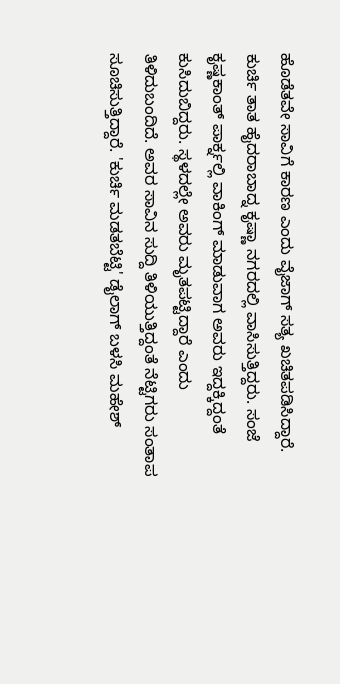ಹೊಡೆತವೇ ಸಾವಿಗೆ ಕಾರಣ ಎಂದು ವೈಜಾಗ್ ಸತ್ಯ ಖಚಿತಪಡಿಸಿದ್ದಾರೆ.
ಕುರ್ಚಿ ತಾತ ಹೈದರಾಬಾದ್ನ ಕೃಷ್ಣಾ ನಗರದಲ್ಲಿ ವಾಸಿಸುತ್ತಿದ್ದರು. ಸಂಜೆ ಕೃಷ್ಣಕಾಂತ್ ಪಾರ್ಕ್ನಲ್ಲಿ ವಾಕಿಂಗ್ ಮಾಡುವಾಗ ಅವರು ಇದ್ದಕ್ಕಿದ್ದಂತೆ ಕುಸಿದುಬಿದ್ದರು. ಸ್ಥಳದಲ್ಲೇ ಅವರು ಮೃತಪಟ್ಟಿದ್ದಾರೆ ಎಂದು ತಿಳಿದುಬಂದಿದೆ. ಅವರ ಸಾವಿನ ಸುದ್ದಿ ತಿಳಿಯುತ್ತಿದ್ದಂತೆ ನೆಟ್ಟಿಗರು ಸಂತಾಪ ಸೂಚಿಸುತ್ತಿದ್ದಾರೆ. 'ಕುರ್ಚಿ ಮಡತಬೆಟ್ಟಿ' ಡೈಲಾಗ್ ಬಳಸಿ ಮಹೇಶ್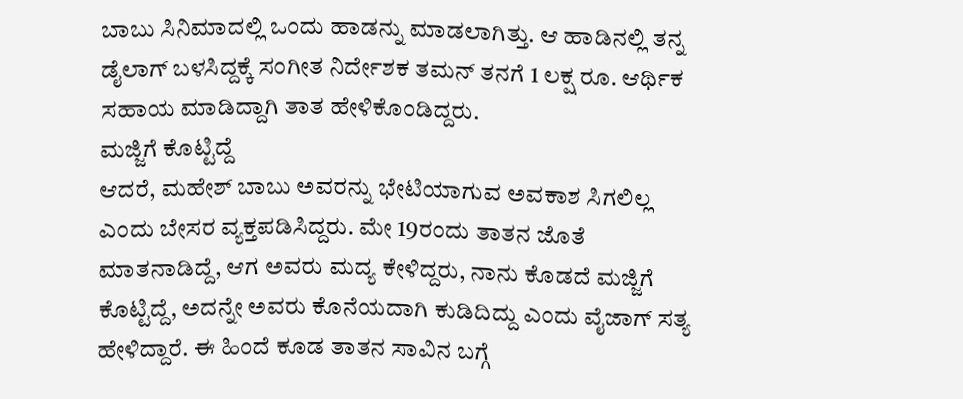ಬಾಬು ಸಿನಿಮಾದಲ್ಲಿ ಒಂದು ಹಾಡನ್ನು ಮಾಡಲಾಗಿತ್ತು. ಆ ಹಾಡಿನಲ್ಲಿ ತನ್ನ ಡೈಲಾಗ್ ಬಳಸಿದ್ದಕ್ಕೆ ಸಂಗೀತ ನಿರ್ದೇಶಕ ತಮನ್ ತನಗೆ 1 ಲಕ್ಷ ರೂ. ಆರ್ಥಿಕ ಸಹಾಯ ಮಾಡಿದ್ದಾಗಿ ತಾತ ಹೇಳಿಕೊಂಡಿದ್ದರು.
ಮಜ್ಜಿಗೆ ಕೊಟ್ಟಿದ್ದೆ
ಆದರೆ, ಮಹೇಶ್ ಬಾಬು ಅವರನ್ನು ಭೇಟಿಯಾಗುವ ಅವಕಾಶ ಸಿಗಲಿಲ್ಲ ಎಂದು ಬೇಸರ ವ್ಯಕ್ತಪಡಿಸಿದ್ದರು. ಮೇ 19ರಂದು ತಾತನ ಜೊತೆ ಮಾತನಾಡಿದ್ದೆ, ಆಗ ಅವರು ಮದ್ಯ ಕೇಳಿದ್ದರು, ನಾನು ಕೊಡದೆ ಮಜ್ಜಿಗೆ ಕೊಟ್ಟಿದ್ದೆ, ಅದನ್ನೇ ಅವರು ಕೊನೆಯದಾಗಿ ಕುಡಿದಿದ್ದು ಎಂದು ವೈಜಾಗ್ ಸತ್ಯ ಹೇಳಿದ್ದಾರೆ. ಈ ಹಿಂದೆ ಕೂಡ ತಾತನ ಸಾವಿನ ಬಗ್ಗೆ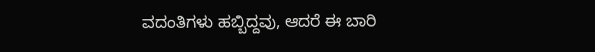ವದಂತಿಗಳು ಹಬ್ಬಿದ್ದವು, ಆದರೆ ಈ ಬಾರಿ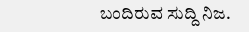ಬಂದಿರುವ ಸುದ್ದಿ ನಿಜ.